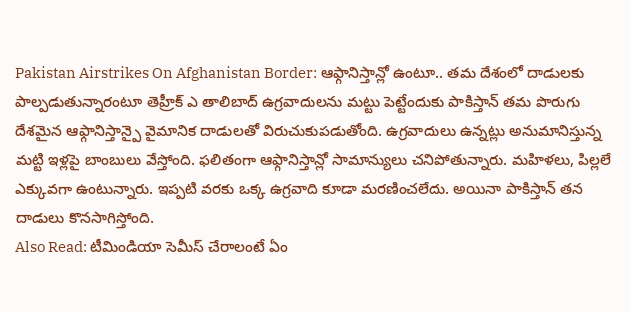Pakistan Airstrikes On Afghanistan Border: ఆఫ్గానిస్తాన్లో ఉంటూ.. తమ దేశంలో దాడులకు పాల్పడుతున్నారంటూ తెహ్రీక్ ఎ తాలిబాద్ ఉగ్రవాదులను మట్టు పెట్టేందుకు పాకిస్తాన్ తమ పొరుగు దేశమైన ఆఫ్గానిస్తాన్పై వైమానిక దాడులతో విరుచుకుపడుతోంది. ఉగ్రవాదులు ఉన్నట్లు అనుమానిస్తున్న మట్టి ఇళ్లపై బాంబులు వేస్తోంది. ఫలితంగా ఆఫ్గానిస్తాన్లో సామాన్యులు చనిపోతున్నారు. మహిళలు, పిల్లలే ఎక్కువగా ఉంటున్నారు. ఇప్పటి వరకు ఒక్క ఉగ్రవాది కూడా మరణించలేదు. అయినా పాకిస్తాన్ తన దాడులు కొనసాగిస్తోంది.
Also Read: టీమిండియా సెమీస్ చేరాలంటే ఏం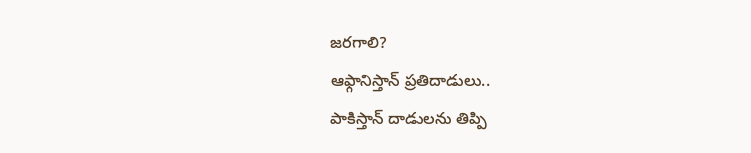జరగాలి?
ఆఫ్గానిస్తాన్ ప్రతిదాడులు..
పాకిస్తాన్ దాడులను తిప్పి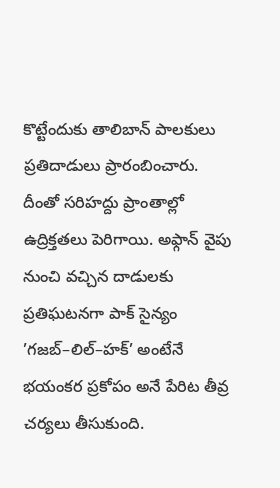కొట్టేందుకు తాలిబాన్ పాలకులు ప్రతిదాడులు ప్రారంబించారు. దీంతో సరిహద్దు ప్రాంతాల్లో ఉద్రిక్తతలు పెరిగాయి. అఫ్గాన్ వైపు నుంచి వచ్చిన దాడులకు ప్రతిఘటనగా పాక్ సైన్యం ’గజబ్–లిల్–హక్’ అంటేనే భయంకర ప్రకోపం అనే పేరిట తీవ్ర చర్యలు తీసుకుంది.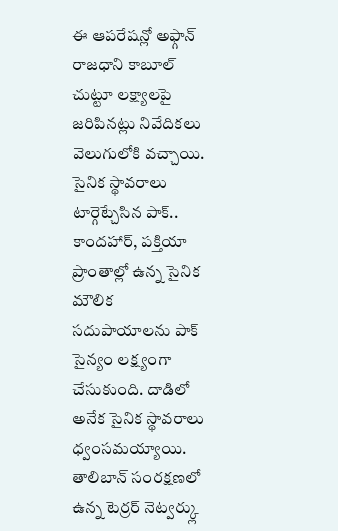ఈ ఆపరేషన్లో అఫ్గాన్ రాజధాని కాబూల్ చుట్టూ లక్ష్యాలపై జరిపినట్లు నివేదికలు వెలుగులోకి వచ్చాయి.
సైనిక స్థావరాలు టార్గెట్చేసిన పాక్..
కాందహార్, పక్తియా ప్రాంతాల్లో ఉన్న సైనిక మౌలిక సదుపాయాలను పాక్ సైన్యం లక్ష్యంగా చేసుకుంది. దాడిలో అనేక సైనిక స్థావరాలు ధ్వంసమయ్యాయి. తాలిబాన్ సంరక్షణలో ఉన్న టెర్రర్ నెట్వర్క్లు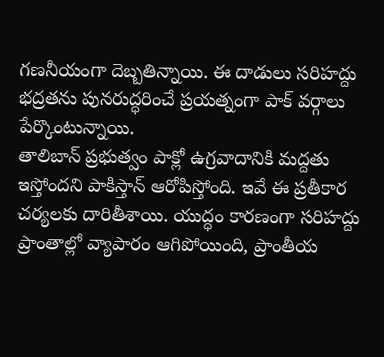గణనీయంగా దెబ్బతిన్నాయి. ఈ దాడులు సరిహద్దు భద్రతను పునరుద్ధరించే ప్రయత్నంగా పాక్ వర్గాలు పేర్కొంటున్నాయి.
తాలిబాన్ ప్రభుత్వం పాక్లో ఉగ్రవాదానికి మద్దతు ఇస్తోందని పాకిస్తాన్ ఆరోపిస్తోంది. ఇవే ఈ ప్రతీకార చర్యలకు దారితీశాయి. యుద్ధం కారణంగా సరిహద్దు ప్రాంతాల్లో వ్యాపారం ఆగిపోయింది, ప్రాంతీయ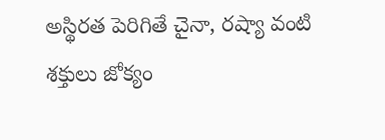అస్థిరత పెరిగితే చైనా, రష్యా వంటి శక్తులు జోక్యం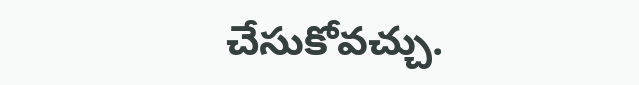చేసుకోవచ్చు.